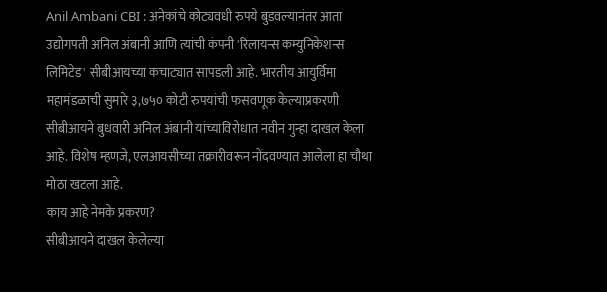Anil Ambani CBI : अनेकांचे कोट्यवधी रुपये बुडवल्यानंतर आता उद्योगपती अनिल अंबानी आणि त्यांची कंपनी 'रिलायन्स कम्युनिकेशन्स लिमिटेड' सीबीआयच्या कचाट्यात सापडली आहे. भारतीय आयुर्विमा महामंडळाची सुमारे ३,७५० कोटी रुपयांची फसवणूक केल्याप्रकरणी सीबीआयने बुधवारी अनिल अंबानी यांच्याविरोधात नवीन गुन्हा दाखल केला आहे. विशेष म्हणजे, एलआयसीच्या तक्रारीवरून नोंदवण्यात आलेला हा चौथा मोठा खटला आहे.
काय आहे नेमके प्रकरण?
सीबीआयने दाखल केलेल्या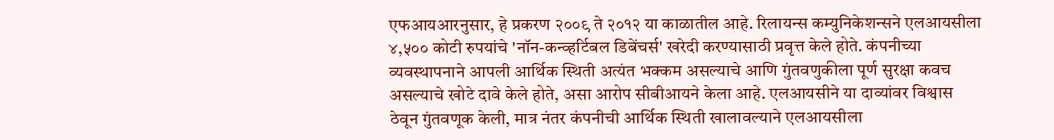एफआयआरनुसार, हे प्रकरण २००९ ते २०१२ या काळातील आहे. रिलायन्स कम्युनिकेशन्सने एलआयसीला ४,५०० कोटी रुपयांचे 'नॉन-कन्व्हर्टिबल डिबेंचर्स' खरेदी करण्यासाठी प्रवृत्त केले होते. कंपनीच्या व्यवस्थापनाने आपली आर्थिक स्थिती अत्यंत भक्कम असल्याचे आणि गुंतवणुकीला पूर्ण सुरक्षा कवच असल्याचे खोटे दावे केले होते, असा आरोप सीबीआयने केला आहे. एलआयसीने या दाव्यांवर विश्वास ठेवून गुंतवणूक केली, मात्र नंतर कंपनीची आर्थिक स्थिती खालावल्याने एलआयसीला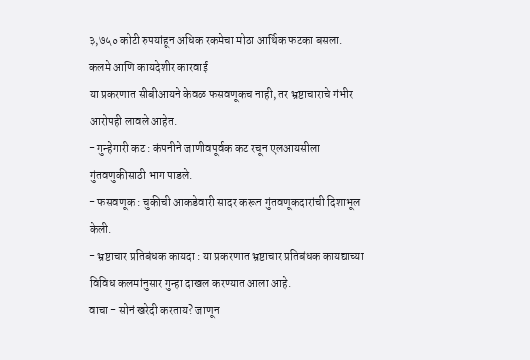३,७५० कोटी रुपयांहून अधिक रकमेचा मोठा आर्थिक फटका बसला.
कलमे आणि कायदेशीर कारवाई
या प्रकरणात सीबीआयने केवळ फसवणूकच नाही, तर भ्रष्टाचाराचे गंभीर आरोपही लावले आहेत.
- गुन्हेगारी कट : कंपनीने जाणीवपूर्वक कट रचून एलआयसीला गुंतवणुकीसाठी भाग पाडले.
- फसवणूक : चुकीची आकडेवारी सादर करून गुंतवणूकदारांची दिशाभूल केली.
- भ्रष्टाचार प्रतिबंधक कायदा : या प्रकरणात भ्रष्टाचार प्रतिबंधक कायद्याच्या विविध कलमांनुसार गुन्हा दाखल करण्यात आला आहे.
वाचा - सोनं खरेदी करताय? जाणून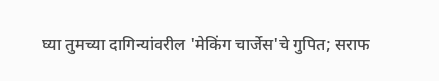घ्या तुमच्या दागिन्यांवरील 'मेकिंग चार्जेस'चे गुपित; सराफ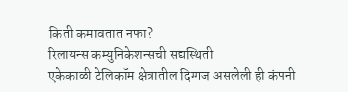किती कमावतात नफा?
रिलायन्स कम्युनिकेशन्सची सद्यस्थिती
एकेकाळी टेलिकॉम क्षेत्रातील दिग्गज असलेली ही कंपनी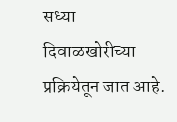सध्या दिवाळखोरीच्या प्रक्रियेतून जात आहे.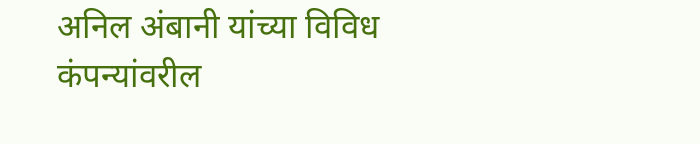अनिल अंबानी यांच्या विविध कंपन्यांवरील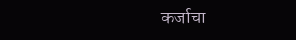कर्जाचा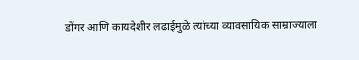डोंगर आणि कायदेशीर लढाईमुळे त्यांच्या व्यावसायिक साम्राज्याला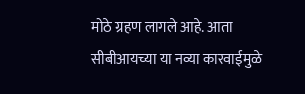मोठे ग्रहण लागले आहे. आता सीबीआयच्या या नव्या कारवाईमुळे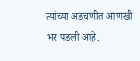त्यांच्या अडचणीत आणखी भर पडली आहे.